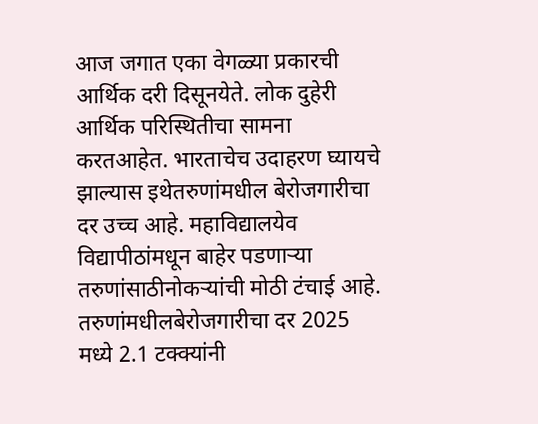आज जगात एका वेगळ्या प्रकारची आर्थिक दरी दिसूनयेते. लोक दुहेरी आर्थिक परिस्थितीचा सामना करतआहेत. भारताचेच उदाहरण घ्यायचे झाल्यास इथेतरुणांमधील बेरोजगारीचा दर उच्च आहे. महाविद्यालयेव विद्यापीठांमधून बाहेर पडणाऱ्या तरुणांसाठीनोकऱ्यांची मोठी टंचाई आहे. तरुणांमधीलबेरोजगारीचा दर 2025 मध्ये 2.1 टक्क्यांनी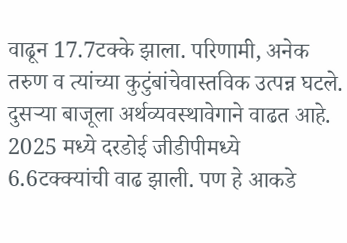वाढून 17.7टक्के झाला. परिणामी, अनेक तरुण व त्यांच्या कुटुंबांचेवास्तविक उत्पन्न घटले. दुसऱ्या बाजूला अर्थव्यवस्थावेगाने वाढत आहे. 2025 मध्ये दरडोई जीडीपीमध्ये 6.6टक्क्यांची वाढ झाली. पण हे आकडे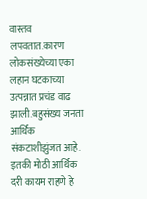वास्तव लपवतात.कारण लोकसंख्येच्या एका लहान घटकाच्या उत्पन्नात प्रचंड वाढ झाली.बहुसंख्य जनता आर्थिक संकटाशीझुंजत आहे. इतकी मोठी आर्थिक दरी कायम राहणे हे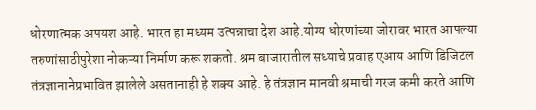धोरणात्मक अपयश आहे. भारत हा मध्यम उत्पन्नाचा देश आहे.योग्य धोरणांच्या जोरावर भारत आपल्या तरुणांसाठीपुरेशा नोकऱ्या निर्माण करू शकतो. श्रम बाजारातील सध्याचे प्रवाह एआय आणि डिजिटल तंत्रज्ञानानेप्रभावित झालेले असतानाही हे शक्य आहे. हे तंत्रज्ञान मानवी श्रमाची गरज कमी करते आणि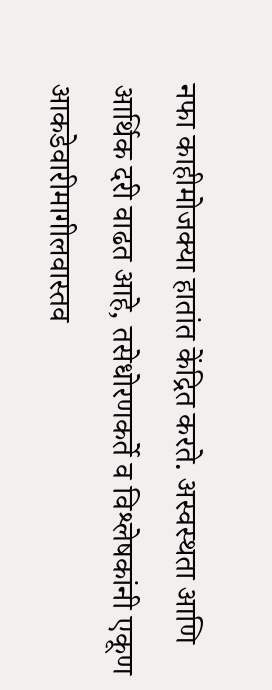नफा काहीमोजक्या हातांत केंद्रित करते. अस्वस्थता आणि आर्थिक दरी वाढत आहे, तसेधोरणकर्ते व विश्लेषकांनी एकूण आकडेवारीमागीलवास्तव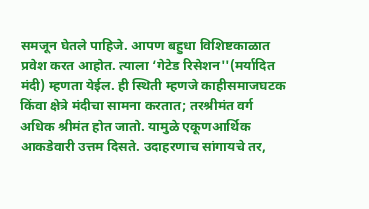समजून घेतले पाहिजे. आपण बहुधा विशिष्टकाळात प्रवेश करत आहोत. त्याला ‘गेटेड रिसेशन''(मर्यादित मंदी) म्हणता येईल. ही स्थिती म्हणजे काहीसमाजघटक किंवा क्षेत्रे मंदीचा सामना करतात; तरश्रीमंत वर्ग अधिक श्रीमंत होत जातो. यामुळे एकूणआर्थिक आकडेवारी उत्तम दिसते. उदाहरणाच सांगायचे तर,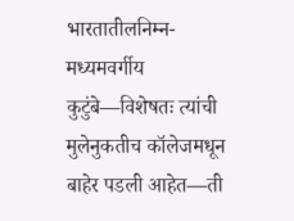भारतातीलनिम्न-मध्यमवर्गीय कुटुंबे—विशेषतः त्यांची मुलेनुकतीच कॉलेजमधून बाहेर पडली आहेत—ती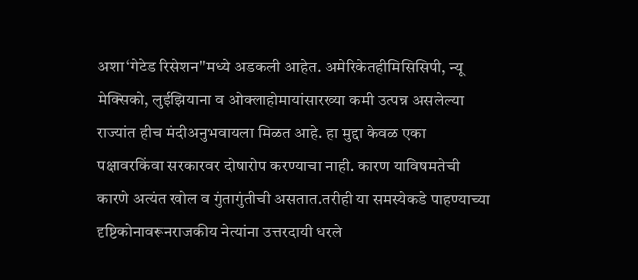अशा‘गेटेड रिसेशन''मध्ये अडकली आहेत. अमेरिकेतहीमिसिसिपी, न्यू मेक्सिको, लुईझियाना व ओक्लाहोमायांसारख्या कमी उत्पन्न असलेल्या राज्यांत हीच मंदीअनुभवायला मिळत आहे. हा मुद्दा केवळ एका पक्षावरकिंवा सरकारवर दोषारोप करण्याचा नाही. कारण याविषमतेची कारणे अत्यंत खोल व गुंतागुंतीची असतात.तरीही या समस्येकडे पाहण्याच्या दृष्टिकोनावरूनराजकीय नेत्यांना उत्तरदायी धरले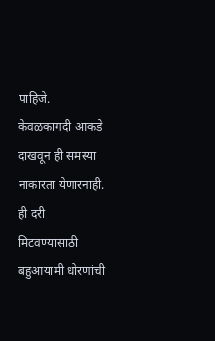पाहिजे. केवळकागदी आकडे दाखवून ही समस्या नाकारता येणारनाही. ही दरी मिटवण्यासाठी बहुआयामी धोरणांची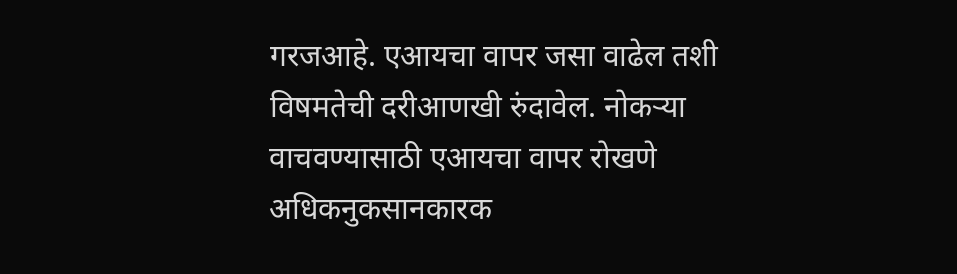गरजआहे. एआयचा वापर जसा वाढेल तशी विषमतेची दरीआणखी रुंदावेल. नोकऱ्या वाचवण्यासाठी एआयचा वापर रोखणे अधिकनुकसानकारक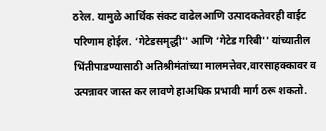ठरेल. यामुळे आर्थिक संकट वाढेलआणि उत्पादकतेवरही वाईट परिणाम होईल. ‘गेटेडसमृद्धी'' आणि ‘गेटेड गरिबी'' यांच्यातील भिंतीपाडण्यासाठी अतिश्रीमंतांच्या मालमत्तेवर,वारसाहक्कावर व उत्पन्नावर जास्त कर लावणे हाअधिक प्रभावी मार्ग ठरू शकतो.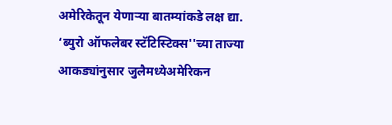अमेरिकेतून येणाऱ्या बातम्यांकडे लक्ष द्या. ‘ब्युरो ऑफलेबर स्टॅटिस्टिक्स''च्या ताज्या आकड्यांनुसार जुलैमध्येअमेरिकन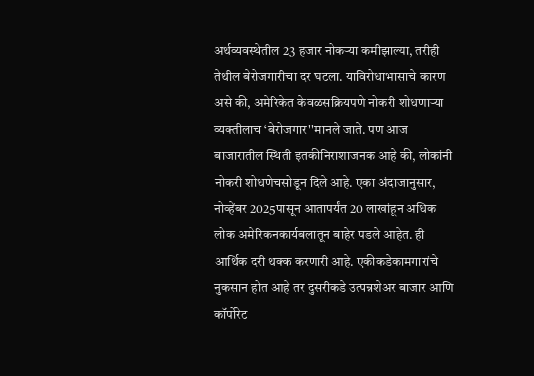अर्थव्यवस्थेतील 23 हजार नोकऱ्या कमीझाल्या, तरीही तेथील बेरोजगारीचा दर घटला. याविरोधाभासाचे कारण असे की, अमेरिकेत केवळसक्रियपणे नोकरी शोधणाऱ्या व्यक्तीलाच ‘बेरोजगार''मानले जाते. पण आज बाजारातील स्थिती इतकीनिराशाजनक आहे की, लोकांनी नोकरी शोधणेचसोडून दिले आहे. एका अंदाजानुसार, नोव्हेंबर 2025पासून आतापर्यंत 20 लाखांहून अधिक लोक अमेरिकनकार्यबलातून बाहेर पडले आहेत. ही आर्थिक दरी थक्क करणारी आहे. एकीकडेकामगारांचे नुकसान होत आहे तर दुसरीकडे उत्पन्नशेअर बाजार आणि कॉर्पोरेट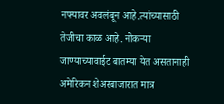नफ्यावर अवलंबून आहे.त्यांच्यासाठी तेजीचा काळ आहे. नोकऱ्या जाण्याच्यावाईट बातम्या येत असतानाही अमेरिकन शेअरबाजारात मात्र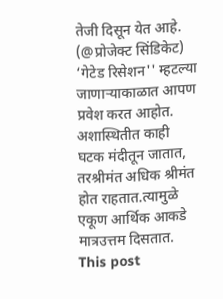तेजी दिसून येत आहे. (@प्रोजेक्ट सिंडिकेट) ‘गेटेड रिसेशन'' म्हटल्या जाणाऱ्याकाळात आपण प्रवेश करत आहोत. अशास्थितीत काही घटक मंदीतून जातात, तरश्रीमंत अधिक श्रीमंत होत राहतात.त्यामुळे एकूण आर्थिक आकडे मात्रउत्तम दिसतात.
This post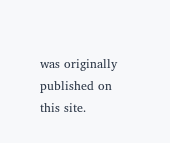was originally published on this site.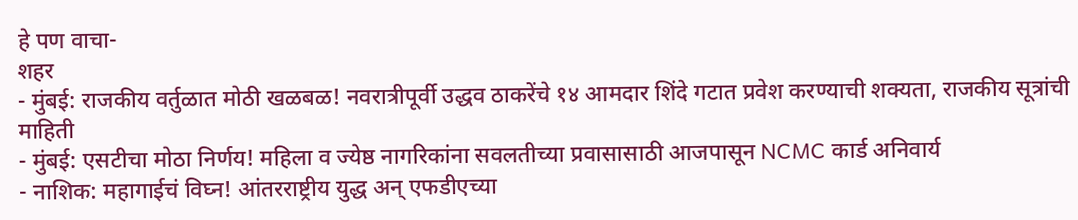हे पण वाचा-
शहर
- मुंबई: राजकीय वर्तुळात मोठी खळबळ! नवरात्रीपूर्वी उद्धव ठाकरेंचे १४ आमदार शिंदे गटात प्रवेश करण्याची शक्यता, राजकीय सूत्रांची माहिती
- मुंबई: एसटीचा मोठा निर्णय! महिला व ज्येष्ठ नागरिकांना सवलतीच्या प्रवासासाठी आजपासून NCMC कार्ड अनिवार्य
- नाशिक: महागाईचं विघ्न! आंतरराष्ट्रीय युद्ध अन् एफडीएच्या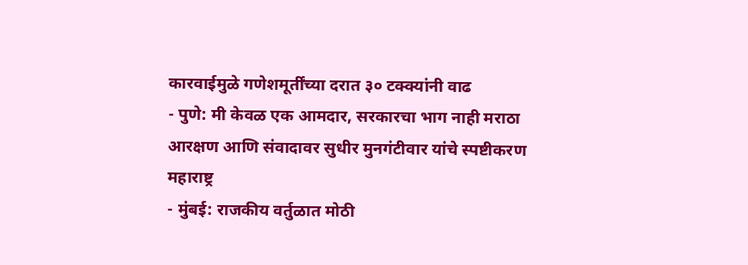कारवाईमुळे गणेशमूर्तींच्या दरात ३० टक्क्यांनी वाढ
- पुणे: मी केवळ एक आमदार, सरकारचा भाग नाही मराठा आरक्षण आणि संवादावर सुधीर मुनगंटीवार यांचे स्पष्टीकरण
महाराष्ट्र
- मुंबई: राजकीय वर्तुळात मोठी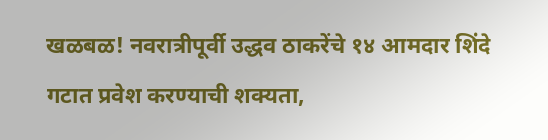खळबळ! नवरात्रीपूर्वी उद्धव ठाकरेंचे १४ आमदार शिंदे गटात प्रवेश करण्याची शक्यता,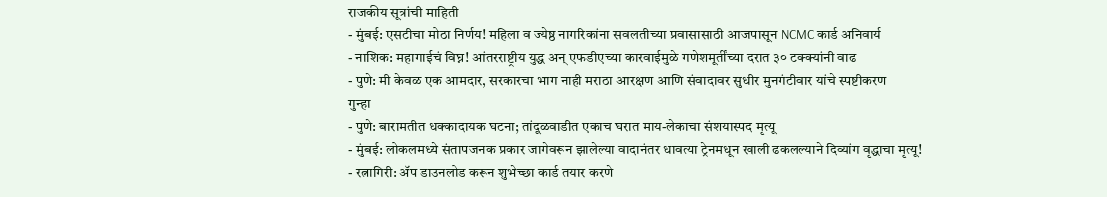राजकीय सूत्रांची माहिती
- मुंबई: एसटीचा मोठा निर्णय! महिला व ज्येष्ठ नागरिकांना सवलतीच्या प्रवासासाठी आजपासून NCMC कार्ड अनिवार्य
- नाशिक: महागाईचं विघ्न! आंतरराष्ट्रीय युद्ध अन् एफडीएच्या कारवाईमुळे गणेशमूर्तींच्या दरात ३० टक्क्यांनी वाढ
- पुणे: मी केवळ एक आमदार, सरकारचा भाग नाही मराठा आरक्षण आणि संवादावर सुधीर मुनगंटीवार यांचे स्पष्टीकरण
गुन्हा
- पुणे: बारामतीत धक्कादायक घटना; तांदूळवाडीत एकाच घरात माय-लेकाचा संशयास्पद मृत्यू
- मुंबई: लोकलमध्ये संतापजनक प्रकार जागेवरून झालेल्या वादानंतर धावत्या ट्रेनमधून खाली ढकलल्याने दिव्यांग वृद्धाचा मृत्यू!
- रत्नागिरी: ॲप डाउनलोड करून शुभेच्छा कार्ड तयार करणे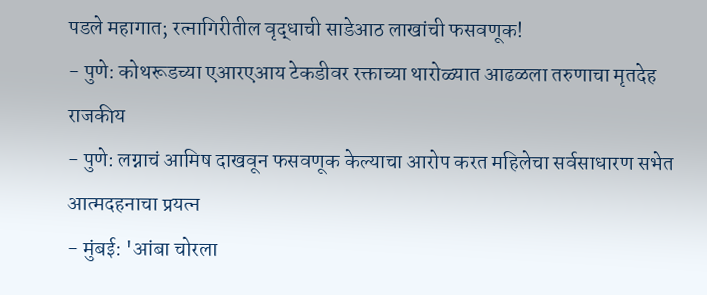पडले महागात; रत्नागिरीतील वृद्धाची साडेआठ लाखांची फसवणूक!
- पुणे: कोथरूडच्या एआरएआय टेकडीवर रक्ताच्या थारोळ्यात आढळला तरुणाचा मृतदेह
राजकीय
- पुणे: लग्नाचं आमिष दाखवून फसवणूक केल्याचा आरोप करत महिलेचा सर्वसाधारण सभेत आत्मदहनाचा प्रयत्न
- मुंबई: 'आंबा चोरला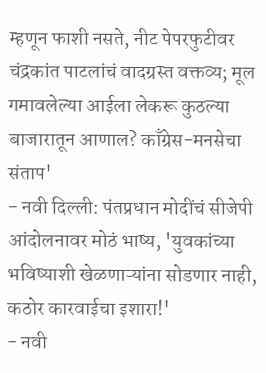म्हणून फाशी नसते, नीट पेपरफुटीवर चंद्रकांत पाटलांचं वादग्रस्त वक्तव्य; मूल गमावलेल्या आईला लेकरू कुठल्या बाजारातून आणाल? काँग्रेस-मनसेचा संताप'
- नवी दिल्ली: पंतप्रधान मोदींचं सीजेपी आंदोलनावर मोठं भाष्य, 'युवकांच्या भविष्याशी खेळणाऱ्यांना सोडणार नाही, कठोर कारवाईचा इशारा!'
- नवी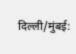दिल्ली/मुंबई: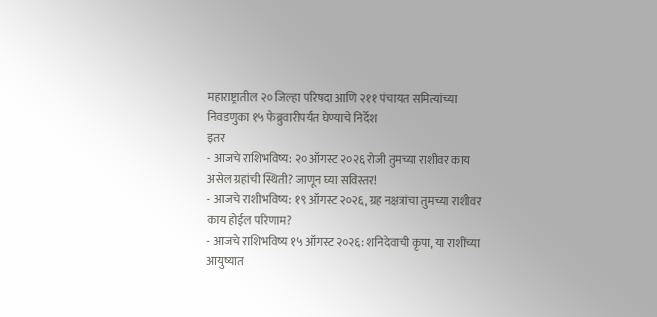महाराष्ट्रातील २० जिल्हा परिषदा आणि २११ पंचायत समित्यांच्या निवडणुका १५ फेब्रुवारीपर्यंत घेण्याचे निर्देश
इतर
- आजचे राशिभविष्य: २० ऑगस्ट २०२६ रोजी तुमच्या राशीवर काय असेल ग्रहांची स्थिती? जाणून घ्या सविस्तर!
- आजचे राशीभविष्य: १९ ऑगस्ट २०२६, ग्रह नक्षत्रांचा तुमच्या राशीवर काय होईल परिणाम?
- आजचे राशिभविष्य १५ ऑगस्ट २०२६: शनिदेवाची कृपा, या राशींच्या आयुष्यात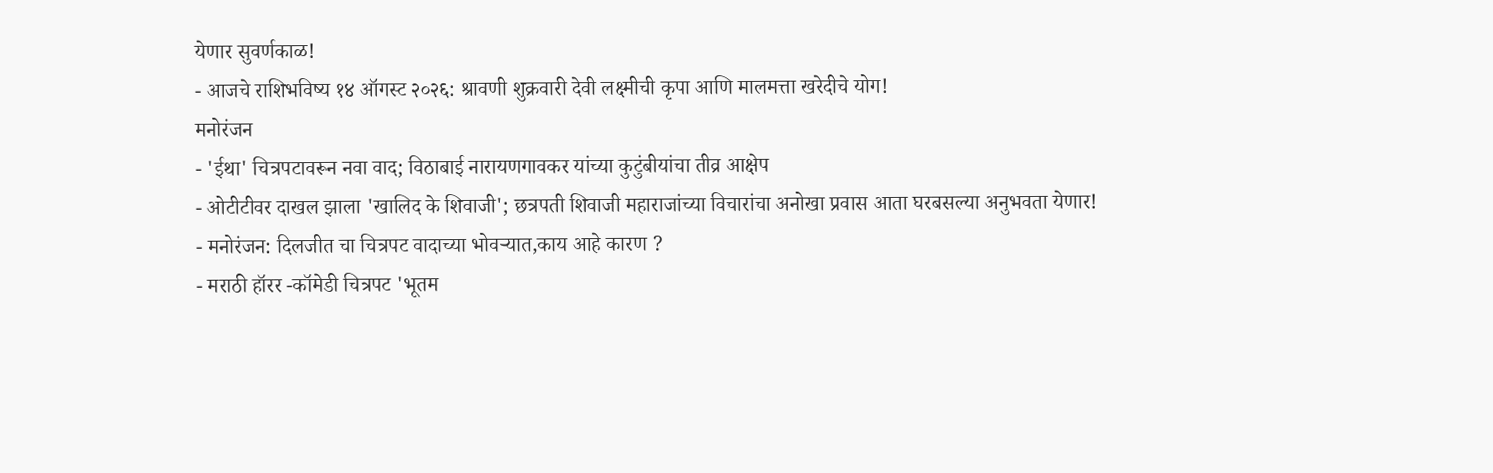येणार सुवर्णकाळ!
- आजचे राशिभविष्य १४ ऑगस्ट २०२६: श्रावणी शुक्रवारी देवी लक्ष्मीची कृपा आणि मालमत्ता खरेदीचे योग!
मनोरंजन
- 'ईथा' चित्रपटावरून नवा वाद; विठाबाई नारायणगावकर यांच्या कुटुंबीयांचा तीव्र आक्षेप
- ओटीटीवर दाखल झाला 'खालिद के शिवाजी'; छत्रपती शिवाजी महाराजांच्या विचारांचा अनोखा प्रवास आता घरबसल्या अनुभवता येणार!
- मनोरंजन: दिलजीत चा चित्रपट वादाच्या भोवऱ्यात,काय आहे कारण ?
- मराठी हॉरर -कॉमेडी चित्रपट 'भूतम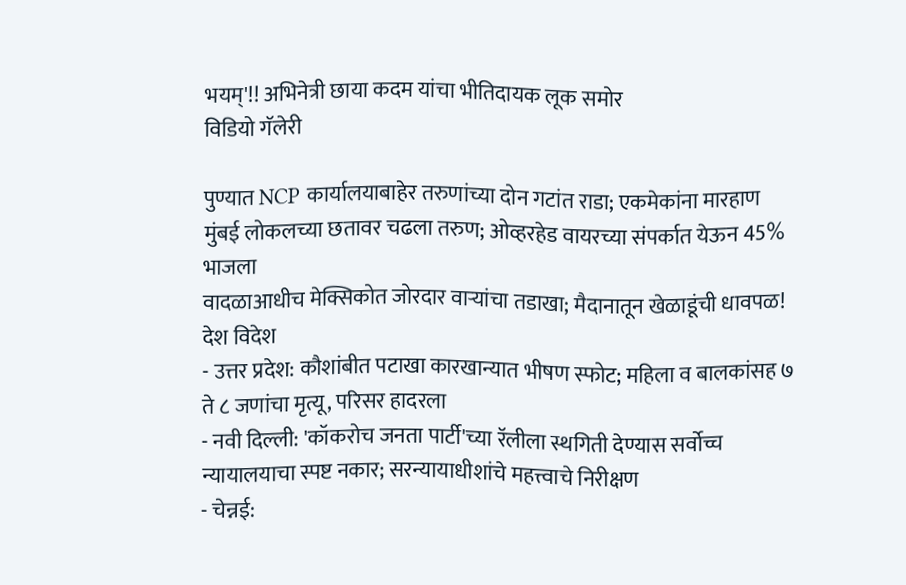भयम्'!! अभिनेत्री छाया कदम यांचा भीतिदायक लूक समोर
विडियो गॅलेरी

पुण्यात NCP कार्यालयाबाहेर तरुणांच्या दोन गटांत राडा; एकमेकांना मारहाण
मुंबई लोकलच्या छतावर चढला तरुण; ओव्हरहेड वायरच्या संपर्कात येऊन 45% भाजला
वादळाआधीच मेक्सिकोत जोरदार वाऱ्यांचा तडाखा; मैदानातून खेळाडूंची धावपळ!
देश विदेश
- उत्तर प्रदेश: कौशांबीत पटाखा कारखान्यात भीषण स्फोट; महिला व बालकांसह ७ ते ८ जणांचा मृत्यू, परिसर हादरला
- नवी दिल्ली: 'कॉकरोच जनता पार्टी'च्या रॅलीला स्थगिती देण्यास सर्वोच्च न्यायालयाचा स्पष्ट नकार; सरन्यायाधीशांचे महत्त्वाचे निरीक्षण
- चेन्नई: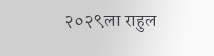२०२९ला राहुल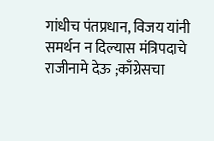गांधीच पंतप्रधान, विजय यांनी समर्थन न दिल्यास मंत्रिपदाचे राजीनामे देऊ ;काँग्रेसचा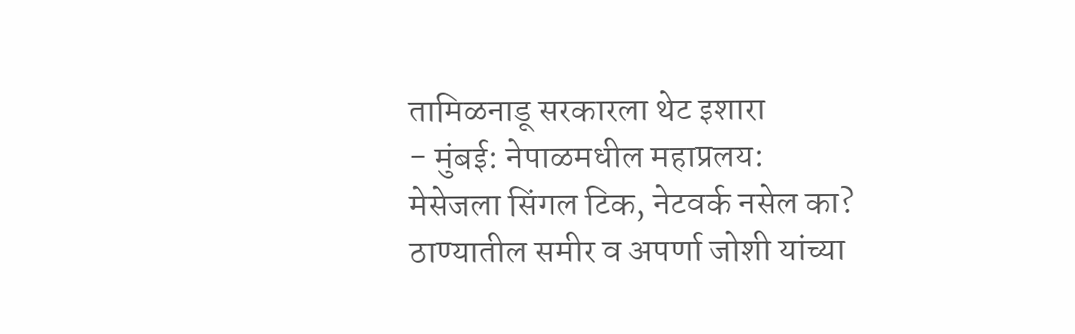तामिळनाडू सरकारला थेट इशारा
- मुंबई: नेपाळमधील महाप्रलय: मेसेजला सिंगल टिक, नेटवर्क नसेल का? ठाण्यातील समीर व अपर्णा जोशी यांच्या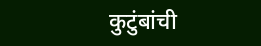कुटुंबांची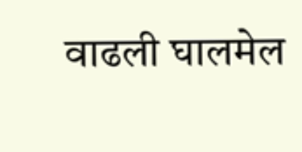वाढली घालमेल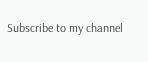Subscribe to my channel